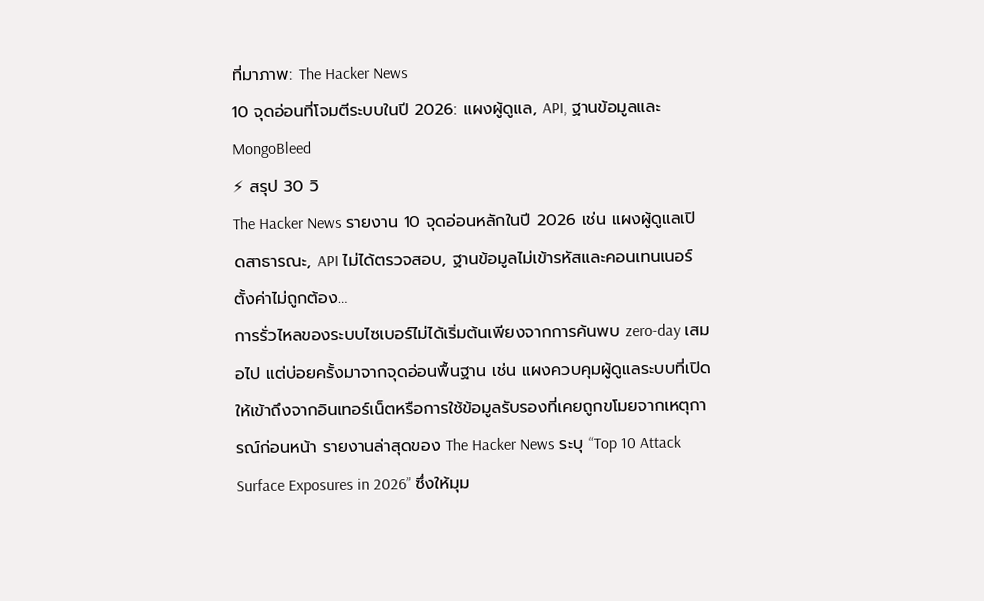ที่มาภาพ: The Hacker News
10 จุดอ่อนที่โจมตีระบบในปี 2026: แผงผู้ดูแล, API, ฐานข้อมูลและ MongoBleed
⚡ สรุป 30 วิ
The Hacker News รายงาน 10 จุดอ่อนหลักในปี 2026 เช่น แผงผู้ดูแลเปิดสาธารณะ, API ไม่ได้ตรวจสอบ, ฐานข้อมูลไม่เข้ารหัสและคอนเทนเนอร์ตั้งค่าไม่ถูกต้อง…
การรั่วไหลของระบบไซเบอร์ไม่ได้เริ่มต้นเพียงจากการค้นพบ zero‑day เสมอไป แต่บ่อยครั้งมาจากจุดอ่อนพื้นฐาน เช่น แผงควบคุมผู้ดูแลระบบที่เปิดให้เข้าถึงจากอินเทอร์เน็ตหรือการใช้ข้อมูลรับรองที่เคยถูกขโมยจากเหตุการณ์ก่อนหน้า รายงานล่าสุดของ The Hacker News ระบุ “Top 10 Attack Surface Exposures in 2026” ซึ่งให้มุม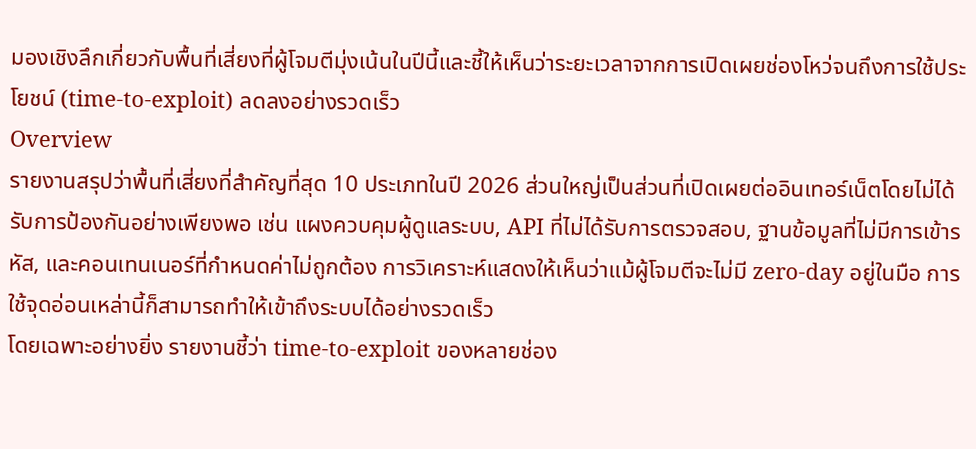มองเชิงลึกเกี่ยวกับพื้นที่เสี่ยงที่ผู้โจมตีมุ่งเน้นในปีนี้และชี้ให้เห็นว่าระยะเวลาจากการเปิดเผยช่องโหว่จนถึงการใช้ประโยชน์ (time‑to‑exploit) ลดลงอย่างรวดเร็ว
Overview
รายงานสรุปว่าพื้นที่เสี่ยงที่สำคัญที่สุด 10 ประเภทในปี 2026 ส่วนใหญ่เป็นส่วนที่เปิดเผยต่ออินเทอร์เน็ตโดยไม่ได้รับการป้องกันอย่างเพียงพอ เช่น แผงควบคุมผู้ดูแลระบบ, API ที่ไม่ได้รับการตรวจสอบ, ฐานข้อมูลที่ไม่มีการเข้ารหัส, และคอนเทนเนอร์ที่กำหนดค่าไม่ถูกต้อง การวิเคราะห์แสดงให้เห็นว่าแม้ผู้โจมตีจะไม่มี zero‑day อยู่ในมือ การใช้จุดอ่อนเหล่านี้ก็สามารถทำให้เข้าถึงระบบได้อย่างรวดเร็ว
โดยเฉพาะอย่างยิ่ง รายงานชี้ว่า time‑to‑exploit ของหลายช่อง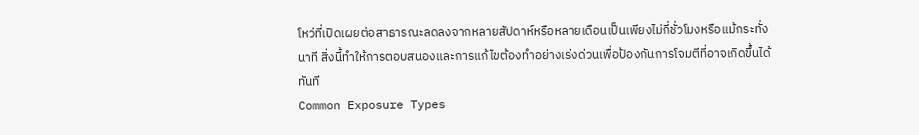โหว่ที่เปิดเผยต่อสาธารณะลดลงจากหลายสัปดาห์หรือหลายเดือนเป็นเพียงไม่กี่ชั่วโมงหรือแม้กระทั่งนาที สิ่งนี้ทำให้การตอบสนองและการแก้ไขต้องทำอย่างเร่งด่วนเพื่อป้องกันการโจมตีที่อาจเกิดขึ้นได้ทันที
Common Exposure Types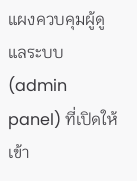แผงควบคุมผู้ดูแลระบบ (admin panel) ที่เปิดให้เข้า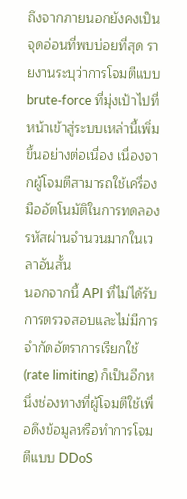ถึงจากภายนอกยังคงเป็นจุดอ่อนที่พบบ่อยที่สุด รายงานระบุว่าการโจมตีแบบ brute‑force ที่มุ่งเป้าไปที่หน้าเข้าสู่ระบบเหล่านี้เพิ่มขึ้นอย่างต่อเนื่อง เนื่องจากผู้โจมตีสามารถใช้เครื่องมืออัตโนมัติในการทดลองรหัสผ่านจำนวนมากในเวลาอันสั้น
นอกจากนี้ API ที่ไม่ได้รับการตรวจสอบและไม่มีการจำกัดอัตราการเรียกใช้ (rate limiting) ก็เป็นอีกหนึ่งช่องทางที่ผู้โจมตีใช้เพื่อดึงข้อมูลหรือทำการโจมตีแบบ DDoS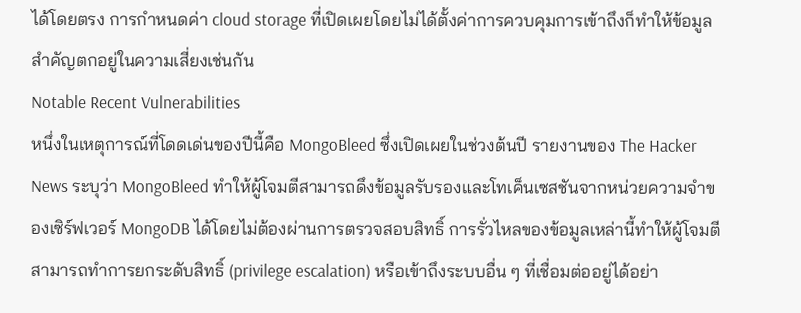ได้โดยตรง การกำหนดค่า cloud storage ที่เปิดเผยโดยไม่ได้ตั้งค่าการควบคุมการเข้าถึงก็ทำให้ข้อมูลสำคัญตกอยู่ในความเสี่ยงเช่นกัน
Notable Recent Vulnerabilities
หนึ่งในเหตุการณ์ที่โดดเด่นของปีนี้คือ MongoBleed ซึ่งเปิดเผยในช่วงต้นปี รายงานของ The Hacker News ระบุว่า MongoBleed ทำให้ผู้โจมตีสามารถดึงข้อมูลรับรองและโทเค็นเซสชันจากหน่วยความจำของเซิร์ฟเวอร์ MongoDB ได้โดยไม่ต้องผ่านการตรวจสอบสิทธิ์ การรั่วไหลของข้อมูลเหล่านี้ทำให้ผู้โจมตีสามารถทำการยกระดับสิทธิ์ (privilege escalation) หรือเข้าถึงระบบอื่น ๆ ที่เชื่อมต่ออยู่ได้อย่า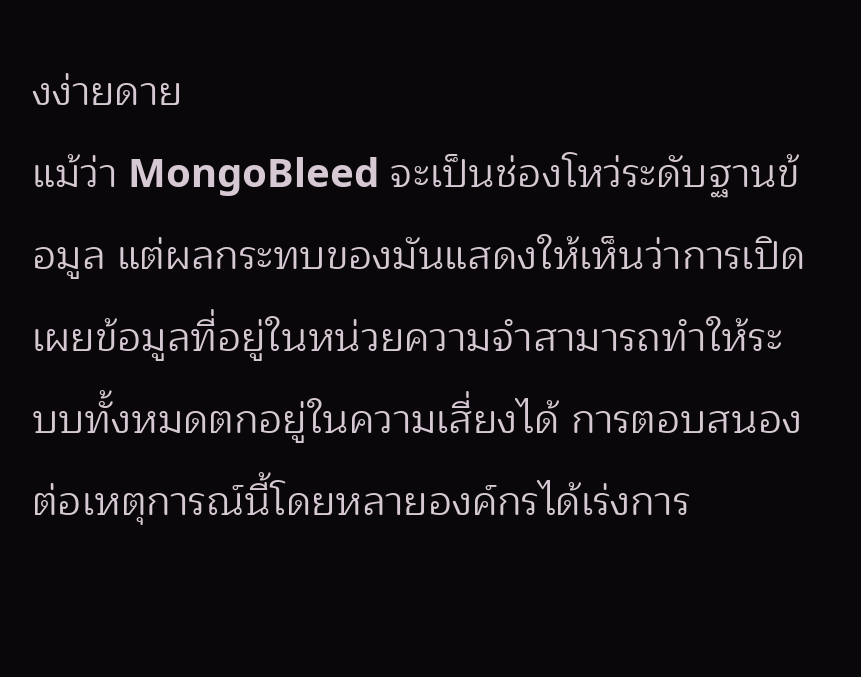งง่ายดาย
แม้ว่า MongoBleed จะเป็นช่องโหว่ระดับฐานข้อมูล แต่ผลกระทบของมันแสดงให้เห็นว่าการเปิดเผยข้อมูลที่อยู่ในหน่วยความจำสามารถทำให้ระบบทั้งหมดตกอยู่ในความเสี่ยงได้ การตอบสนองต่อเหตุการณ์นี้โดยหลายองค์กรได้เร่งการ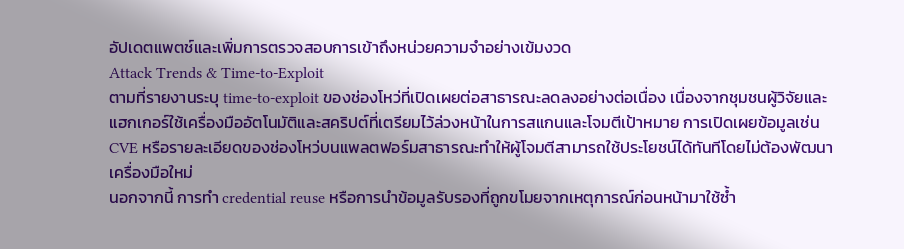อัปเดตแพตช์และเพิ่มการตรวจสอบการเข้าถึงหน่วยความจำอย่างเข้มงวด
Attack Trends & Time‑to‑Exploit
ตามที่รายงานระบุ time‑to‑exploit ของช่องโหว่ที่เปิดเผยต่อสาธารณะลดลงอย่างต่อเนื่อง เนื่องจากชุมชนผู้วิจัยและแฮกเกอร์ใช้เครื่องมืออัตโนมัติและสคริปต์ที่เตรียมไว้ล่วงหน้าในการสแกนและโจมตีเป้าหมาย การเปิดเผยข้อมูลเช่น CVE หรือรายละเอียดของช่องโหว่บนแพลตฟอร์มสาธารณะทำให้ผู้โจมตีสามารถใช้ประโยชน์ได้ทันทีโดยไม่ต้องพัฒนาเครื่องมือใหม่
นอกจากนี้ การทำ credential reuse หรือการนำข้อมูลรับรองที่ถูกขโมยจากเหตุการณ์ก่อนหน้ามาใช้ซ้ำ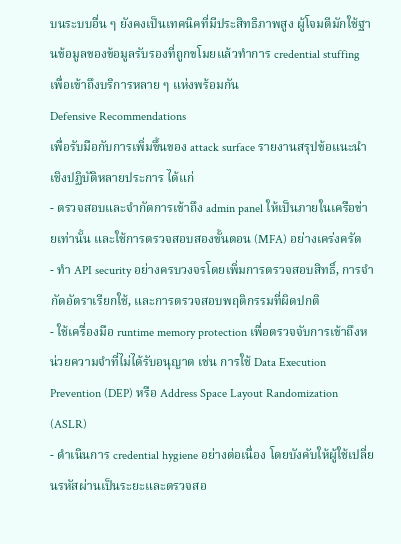บนระบบอื่น ๆ ยังคงเป็นเทคนิคที่มีประสิทธิภาพสูง ผู้โจมตีมักใช้ฐานข้อมูลของข้อมูลรับรองที่ถูกขโมยแล้วทำการ credential stuffing เพื่อเข้าถึงบริการหลาย ๆ แห่งพร้อมกัน
Defensive Recommendations
เพื่อรับมือกับการเพิ่มขึ้นของ attack surface รายงานสรุปข้อแนะนำเชิงปฏิบัติหลายประการ ได้แก่
- ตรวจสอบและจำกัดการเข้าถึง admin panel ให้เป็นภายในเครือข่ายเท่านั้น และใช้การตรวจสอบสองขั้นตอน (MFA) อย่างเคร่งครัด
- ทำ API security อย่างครบวงจรโดยเพิ่มการตรวจสอบสิทธิ์, การจำกัดอัตราเรียกใช้, และการตรวจสอบพฤติกรรมที่ผิดปกติ
- ใช้เครื่องมือ runtime memory protection เพื่อตรวจจับการเข้าถึงหน่วยความจำที่ไม่ได้รับอนุญาต เช่น การใช้ Data Execution Prevention (DEP) หรือ Address Space Layout Randomization (ASLR)
- ดำเนินการ credential hygiene อย่างต่อเนื่อง โดยบังคับให้ผู้ใช้เปลี่ยนรหัสผ่านเป็นระยะและตรวจสอ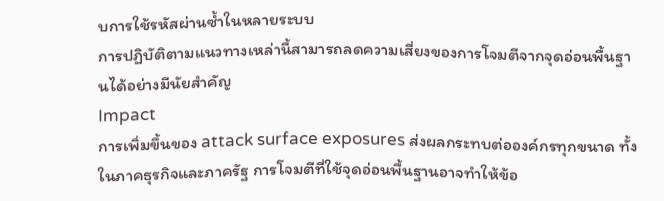บการใช้รหัสผ่านซ้ำในหลายระบบ
การปฏิบัติตามแนวทางเหล่านี้สามารถลดความเสี่ยงของการโจมตีจากจุดอ่อนพื้นฐานได้อย่างมีนัยสำคัญ
Impact
การเพิ่มขึ้นของ attack surface exposures ส่งผลกระทบต่อองค์กรทุกขนาด ทั้งในภาคธุรกิจและภาครัฐ การโจมตีที่ใช้จุดอ่อนพื้นฐานอาจทำให้ข้อ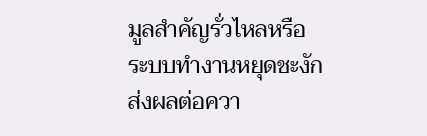มูลสำคัญรั่วไหลหรือระบบทำงานหยุดชะงัก ส่งผลต่อควา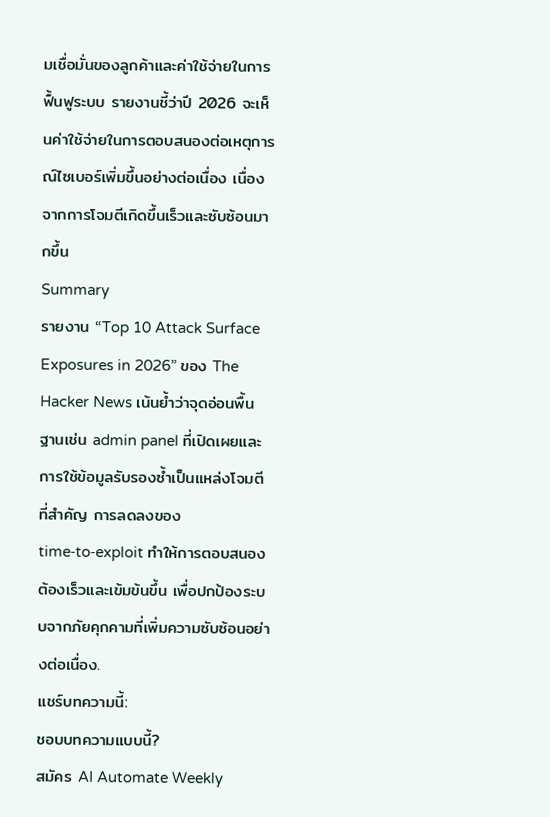มเชื่อมั่นของลูกค้าและค่าใช้จ่ายในการฟื้นฟูระบบ รายงานชี้ว่าปี 2026 จะเห็นค่าใช้จ่ายในการตอบสนองต่อเหตุการณ์ไซเบอร์เพิ่มขึ้นอย่างต่อเนื่อง เนื่องจากการโจมตีเกิดขึ้นเร็วและซับซ้อนมากขึ้น
Summary
รายงาน “Top 10 Attack Surface Exposures in 2026” ของ The Hacker News เน้นย้ำว่าจุดอ่อนพื้นฐานเช่น admin panel ที่เปิดเผยและการใช้ข้อมูลรับรองซ้ำเป็นแหล่งโจมตีที่สำคัญ การลดลงของ time‑to‑exploit ทำให้การตอบสนองต้องเร็วและเข้มข้นขึ้น เพื่อปกป้องระบบจากภัยคุกคามที่เพิ่มความซับซ้อนอย่างต่อเนื่อง.
แชร์บทความนี้:
ชอบบทความแบบนี้?
สมัคร AI Automate Weekly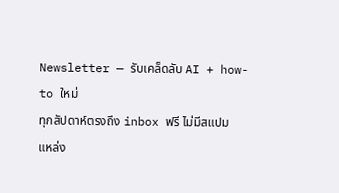Newsletter — รับเคล็ดลับ AI + how-to ใหม่
ทุกสัปดาห์ตรงถึง inbox ฟรี ไม่มีสแปม
แหล่ง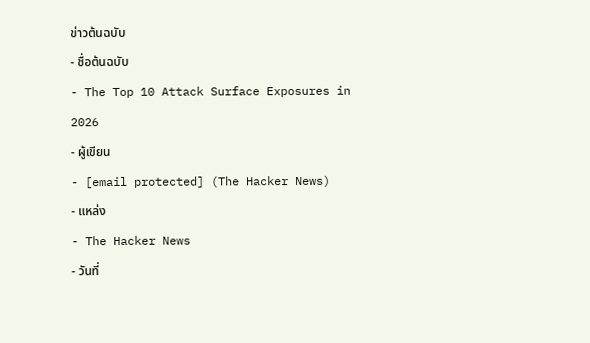ข่าวต้นฉบับ
- ชื่อต้นฉบับ
- The Top 10 Attack Surface Exposures in 2026
- ผู้เขียน
- [email protected] (The Hacker News)
- แหล่ง
- The Hacker News
- วันที่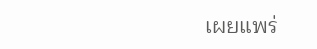เผยแพร่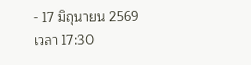- 17 มิถุนายน 2569 เวลา 17:30